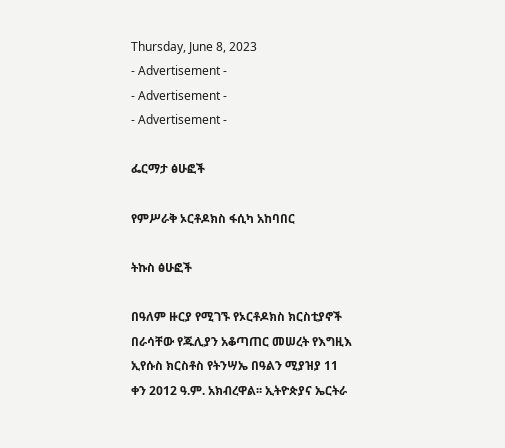Thursday, June 8, 2023
- Advertisement -
- Advertisement -
- Advertisement -

ፌርማታ ፅሁፎች

የምሥራቅ ኦርቶዶክስ ፋሲካ አከባበር

ትኩስ ፅሁፎች

በዓለም ዙርያ የሚገኙ የኦርቶዶክስ ክርስቲያኖች በራሳቸው የጁሊያን አቆጣጠር መሠረት የእግዚእ ኢየሱስ ክርስቶስ የትንሣኤ በዓልን ሚያዝያ 11 ቀን 2012 ዓ.ም. አክብረዋል፡፡ ኢትዮጵያና ኤርትራ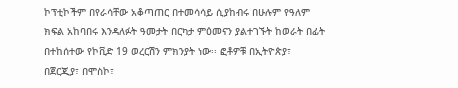ኮፕቲኮችም በየራሳቸው አቆጣጠር በተመሳሳይ ሲያከብሩ በሁሉም የዓለም ክፍል አከባበሩ እንዳለፉት ዓመታት በርካታ ምዕመናን ያልተገኙት ከወራት በፊት በተከሰተው የኮቪድ 19 ወረርሽን ምክንያት ነው፡፡ ፎቶዎቹ በኢትዮጵያ፣ በጀርጂያ፣ በሞስኮ፣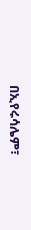በኢየሩሳሌም፣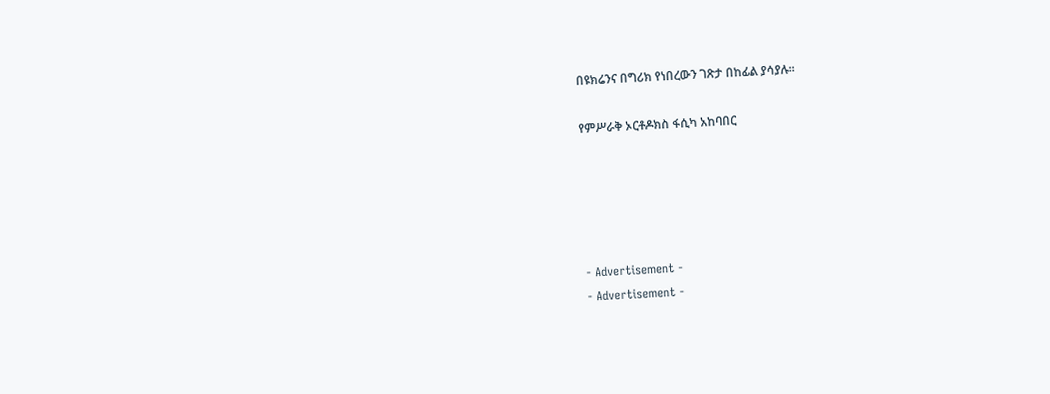በዩክሬንና በግሪክ የነበረውን ገጽታ በከፊል ያሳያሉ፡፡

የምሥራቅ ኦርቶዶክስ ፋሲካ አከባበር





- Advertisement -
- Advertisement -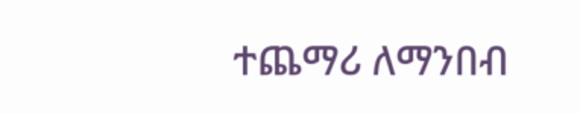ተጨማሪ ለማንበብ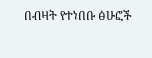በብዛት የተነበቡ ፅሁፎች